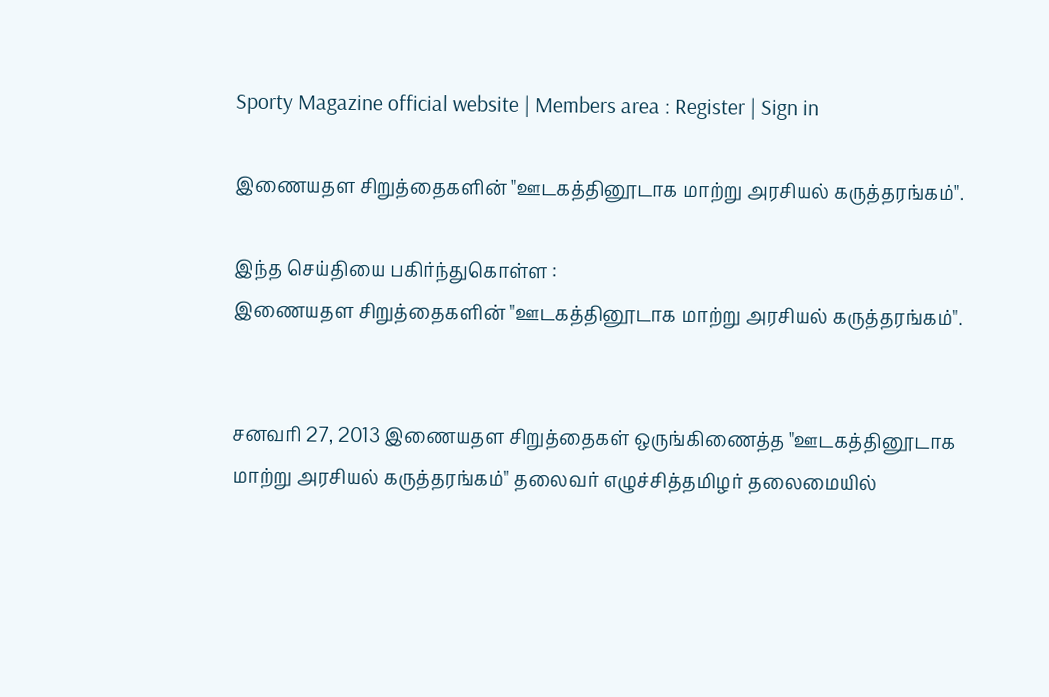Sporty Magazine official website | Members area : Register | Sign in

இணையதள சிறுத்தைகளின் "ஊடகத்தினூடாக மாற்று அரசியல் கருத்தரங்கம்".

இந்த செய்தியை பகிர்ந்துகொள்ள :
இணையதள சிறுத்தைகளின் "ஊடகத்தினூடாக மாற்று அரசியல் கருத்தரங்கம்".


சனவரி 27, 2013 இணையதள சிறுத்தைகள் ஒருங்கிணைத்த "ஊடகத்தினூடாக மாற்று அரசியல் கருத்தரங்கம்" தலைவர் எழுச்சித்தமிழர் தலைமையில்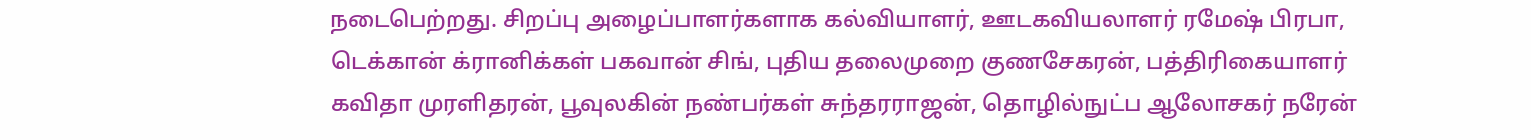நடைபெற்றது. சிறப்பு அழைப்பாளர்களாக கல்வியாளர், ஊடகவியலாளர் ரமேஷ் பிரபா, டெக்கான் க்ரானிக்கள் பகவான் சிங், புதிய தலைமுறை குணசேகரன், பத்திரிகையாளர் கவிதா முரளிதரன், பூவுலகின் நண்பர்கள் சுந்தரராஜன், தொழில்நுட்ப ஆலோசகர் நரேன்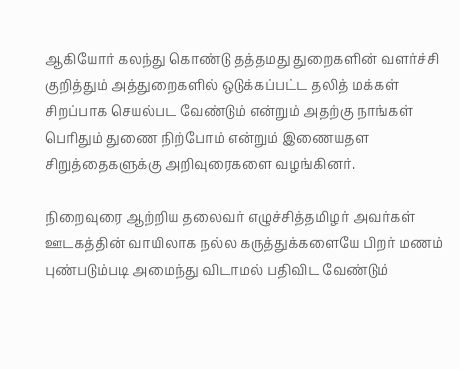ஆகியோர் கலந்து கொண்டு தத்தமது துறைகளின் வளர்ச்சி குறித்தும் அத்துறைகளில் ஒடுக்கப்பட்ட தலித் மக்கள் சிறப்பாக செயல்பட வேண்டும் என்றும் அதற்கு நாங்கள் பெரிதும் துணை நிற்போம் என்றும் இணையதள சிறுத்தைகளுக்கு அறிவுரைகளை வழங்கினர்.

நிறைவுரை ஆற்றிய தலைவர் எழுச்சித்தமிழர் அவர்கள் ஊடகத்தின் வாயிலாக நல்ல கருத்துக்களையே பிறர் மணம் புண்படும்படி அமைந்து விடாமல் பதிவிட வேண்டும்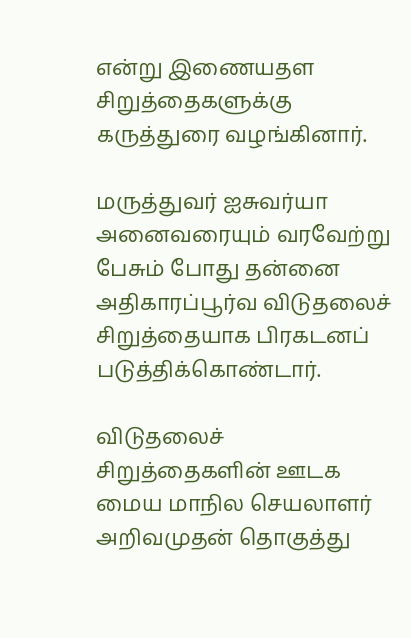என்று இணையதள சிறுத்தைகளுக்கு கருத்துரை வழங்கினார்.

மருத்துவர் ஐசுவர்யா அனைவரையும் வரவேற்று பேசும் போது தன்னை அதிகாரப்பூர்வ விடுதலைச் சிறுத்தையாக பிரகடனப் படுத்திக்கொண்டார்.

விடுதலைச் சிறுத்தைகளின் ஊடக மைய மாநில செயலாளர் அறிவமுதன் தொகுத்து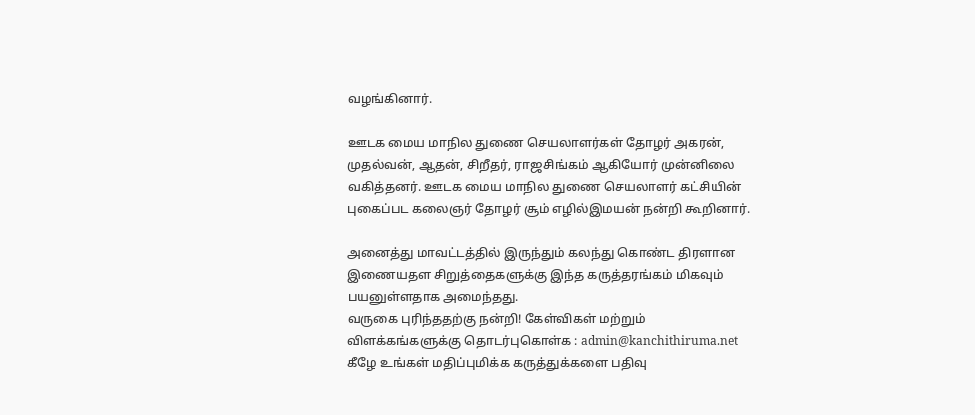வழங்கினார்.

ஊடக மைய மாநில துணை செயலாளர்கள் தோழர் அகரன், முதல்வன், ஆதன், சிறீதர், ராஜசிங்கம் ஆகியோர் முன்னிலை வகித்தனர். ஊடக மைய மாநில துணை செயலாளர் கட்சியின் புகைப்பட கலைஞர் தோழர் சூம் எழில்இமயன் நன்றி கூறினார்.

அனைத்து மாவட்டத்தில் இருந்தும் கலந்து கொண்ட திரளான இணையதள சிறுத்தைகளுக்கு இந்த கருத்தரங்கம் மிகவும் பயனுள்ளதாக அமைந்தது.
வருகை புரிந்ததற்கு நன்றி! கேள்விகள் மற்றும் விளக்கங்களுக்கு தொடர்புகொள்க : admin@kanchithiruma.net
கீழே உங்கள் மதிப்புமிக்க கருத்துக்களை பதிவு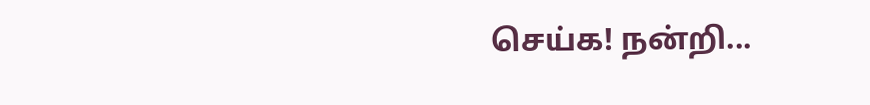செய்க! நன்றி...